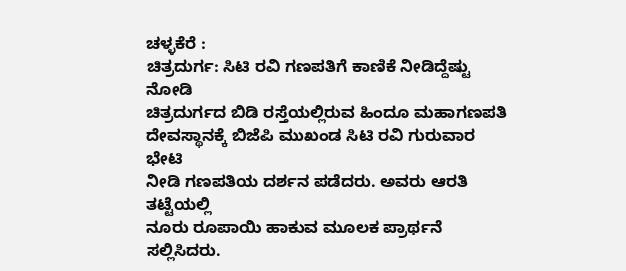ಚಳ್ಳಕೆರೆ :
ಚಿತ್ರದುರ್ಗ: ಸಿಟಿ ರವಿ ಗಣಪತಿಗೆ ಕಾಣಿಕೆ ನೀಡಿದ್ದೆಷ್ಟು
ನೋಡಿ
ಚಿತ್ರದುರ್ಗದ ಬಿಡಿ ರಸ್ತೆಯಲ್ಲಿರುವ ಹಿಂದೂ ಮಹಾಗಣಪತಿ
ದೇವಸ್ಥಾನಕ್ಕೆ ಬಿಜೆಪಿ ಮುಖಂಡ ಸಿಟಿ ರವಿ ಗುರುವಾರ ಭೇಟಿ
ನೀಡಿ ಗಣಪತಿಯ ದರ್ಶನ ಪಡೆದರು. ಅವರು ಆರತಿ ತಟ್ಟೆಯಲ್ಲಿ
ನೂರು ರೂಪಾಯಿ ಹಾಕುವ ಮೂಲಕ ಪ್ರಾರ್ಥನೆ ಸಲ್ಲಿಸಿದರು.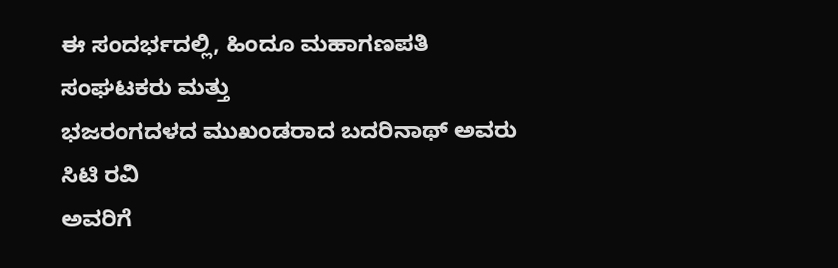ಈ ಸಂದರ್ಭದಲ್ಲಿ, ಹಿಂದೂ ಮಹಾಗಣಪತಿ ಸಂಘಟಕರು ಮತ್ತು
ಭಜರಂಗದಳದ ಮುಖಂಡರಾದ ಬದರಿನಾಥ್ ಅವರು ಸಿಟಿ ರವಿ
ಅವರಿಗೆ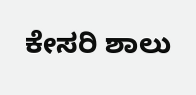ಕೇಸರಿ ಶಾಲು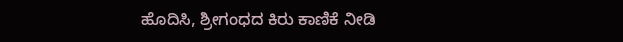ಹೊದಿಸಿ, ಶ್ರೀಗಂಧದ ಕಿರು ಕಾಣಿಕೆ ನೀಡಿ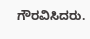ಗೌರವಿಸಿದರು.